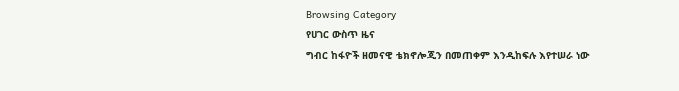Browsing Category
የሀገር ውስጥ ዜና
ግብር ከፋዮች ዘመናዊ ቴክኖሎጂን በመጠቀም እንዲከፍሉ እየተሠራ ነው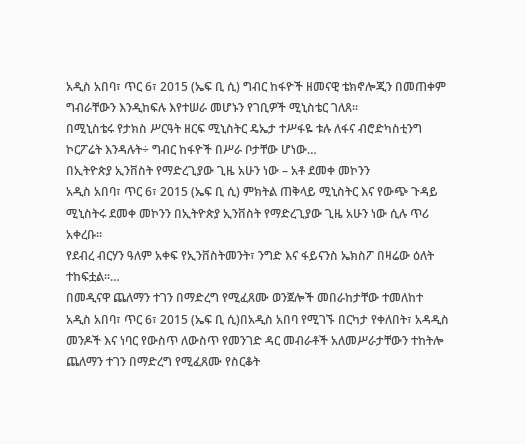አዲስ አበባ፣ ጥር 6፣ 2015 (ኤፍ ቢ ሲ) ግብር ከፋዮች ዘመናዊ ቴክኖሎጂን በመጠቀም ግብራቸውን እንዲከፍሉ እየተሠራ መሆኑን የገቢዎች ሚኒስቴር ገለጸ፡፡
በሚኒስቴሩ የታክስ ሥርዓት ዘርፍ ሚኒስትር ዴኤታ ተሥፋዬ ቱሉ ለፋና ብሮድካስቲንግ ኮርፖሬት እንዳሉት÷ ግብር ከፋዮች በሥራ ቦታቸው ሆነው…
በኢትዮጵያ ኢንቨስት የማድረጊያው ጊዜ አሁን ነው – አቶ ደመቀ መኮንን
አዲስ አበባ፣ ጥር 6፣ 2015 (ኤፍ ቢ ሲ) ምክትል ጠቅላይ ሚኒስትር እና የውጭ ጉዳይ ሚኒስትሩ ደመቀ መኮንን በኢትዮጵያ ኢንቨስት የማድረጊያው ጊዜ አሁን ነው ሲሉ ጥሪ አቀረቡ፡፡
የደብረ ብርሃን ዓለም አቀፍ የኢንቨስትመንት፣ ንግድ እና ፋይናንስ ኤክስፖ በዛሬው ዕለት ተከፍቷል፡፡…
በመዲናዋ ጨለማን ተገን በማድረግ የሚፈጸሙ ወንጀሎች መበራከታቸው ተመለከተ
አዲስ አበባ፣ ጥር 6፣ 2015 (ኤፍ ቢ ሲ)በአዲስ አበባ የሚገኙ በርካታ የቀለበት፣ አዳዲስ መንዶች እና ነባር የውስጥ ለውስጥ የመንገድ ዳር መብራቶች አለመሥራታቸውን ተከትሎ ጨለማን ተገን በማድረግ የሚፈጸሙ የስርቆት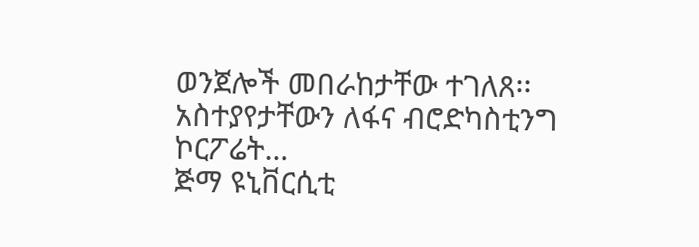ወንጀሎች መበራከታቸው ተገለጸ፡፡
አስተያየታቸውን ለፋና ብሮድካስቲንግ ኮርፖሬት…
ጅማ ዩኒቨርሲቲ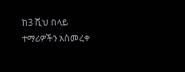ከ3 ሺህ በላይ ተማሪዎችን አስመረቀ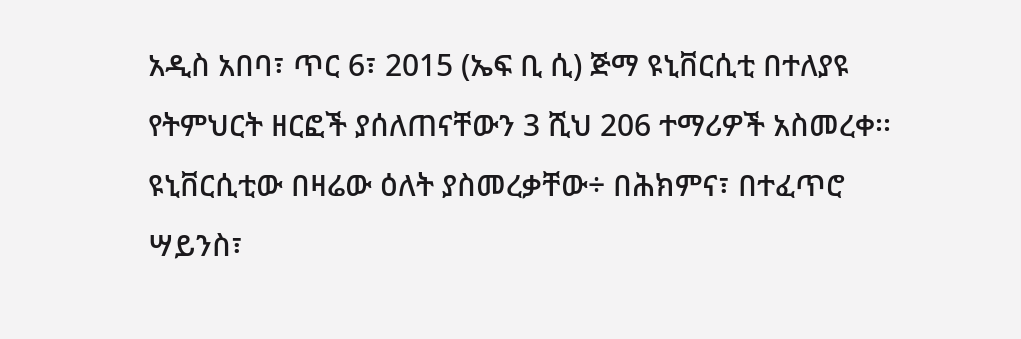አዲስ አበባ፣ ጥር 6፣ 2015 (ኤፍ ቢ ሲ) ጅማ ዩኒቨርሲቲ በተለያዩ የትምህርት ዘርፎች ያሰለጠናቸውን 3 ሺህ 206 ተማሪዎች አስመረቀ፡፡
ዩኒቨርሲቲው በዛሬው ዕለት ያስመረቃቸው÷ በሕክምና፣ በተፈጥሮ ሣይንስ፣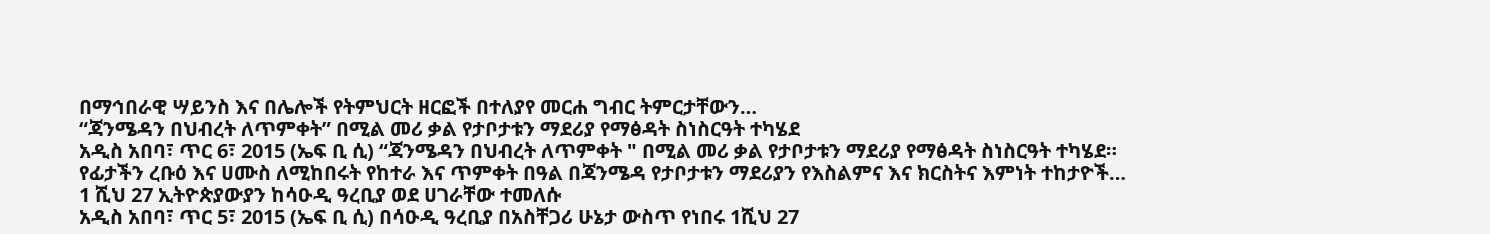በማኅበራዊ ሣይንስ እና በሌሎች የትምህርት ዘርፎች በተለያየ መርሐ ግብር ትምርታቸውን…
“ጃንሜዳን በህብረት ለጥምቀት” በሚል መሪ ቃል የታቦታቱን ማደሪያ የማፅዳት ስነስርዓት ተካሄደ
አዲስ አበባ፣ ጥር 6፣ 2015 (ኤፍ ቢ ሲ) “ጃንሜዳን በህብረት ለጥምቀት " በሚል መሪ ቃል የታቦታቱን ማደሪያ የማፅዳት ስነስርዓት ተካሄደ።
የፊታችን ረቡዕ እና ሀሙስ ለሚከበሩት የከተራ እና ጥምቀት በዓል በጃንሜዳ የታቦታቱን ማደሪያን የእስልምና እና ክርስትና እምነት ተከታዮች…
1 ሺህ 27 ኢትዮጵያውያን ከሳዑዲ ዓረቢያ ወደ ሀገራቸው ተመለሱ
አዲስ አበባ፣ ጥር 5፣ 2015 (ኤፍ ቢ ሲ) በሳዑዲ ዓረቢያ በአስቸጋሪ ሁኔታ ውስጥ የነበሩ 1ሺህ 27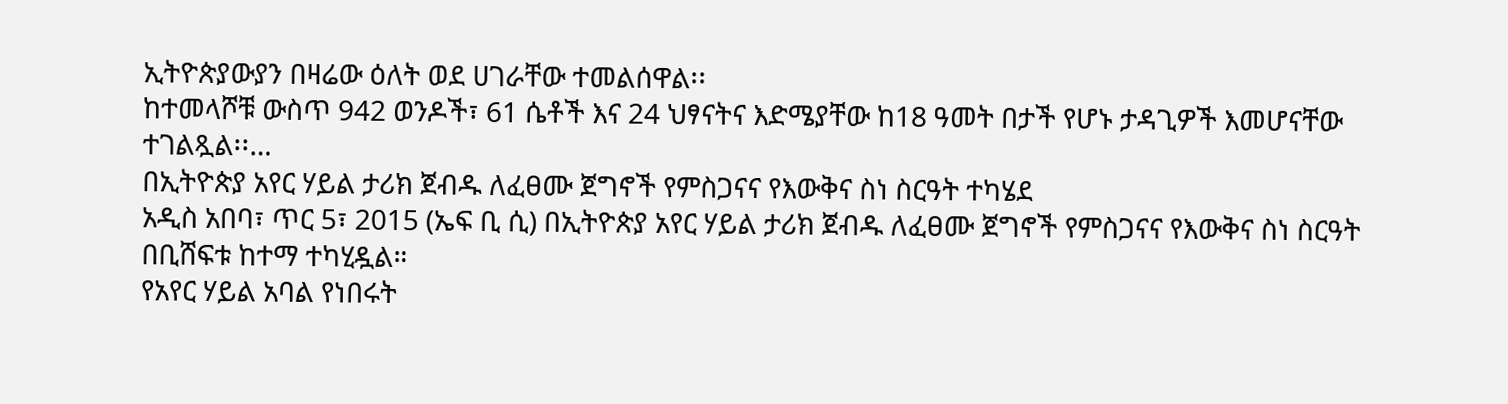ኢትዮጵያውያን በዛሬው ዕለት ወደ ሀገራቸው ተመልሰዋል፡፡
ከተመላሾቹ ውስጥ 942 ወንዶች፣ 61 ሴቶች እና 24 ህፃናትና እድሜያቸው ከ18 ዓመት በታች የሆኑ ታዳጊዎች እመሆናቸው ተገልጿል፡፡…
በኢትዮጵያ አየር ሃይል ታሪክ ጀብዱ ለፈፀሙ ጀግኖች የምስጋናና የእውቅና ስነ ስርዓት ተካሄደ
አዲስ አበባ፣ ጥር 5፣ 2015 (ኤፍ ቢ ሲ) በኢትዮጵያ አየር ሃይል ታሪክ ጀብዱ ለፈፀሙ ጀግኖች የምስጋናና የእውቅና ስነ ስርዓት በቢሸፍቱ ከተማ ተካሂዷል።
የአየር ሃይል አባል የነበሩት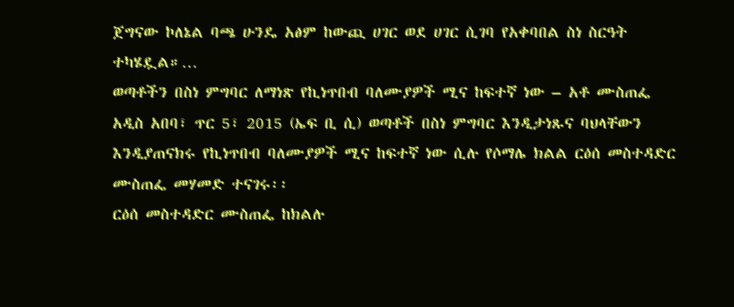ጀግናው ኮለኔል ባጫ ሁንዴ አፅም ከውጪ ሀገር ወደ ሀገር ሲገባ የአቀባበል ስነ ስርዓት ተካሄዷል።…
ወጣቶችን በስነ ምግባር ለማነጽ የኪነጥበብ ባለሙያዎች ሚና ከፍተኛ ነው – አቶ ሙስጠፌ
አዲስ አበባ፣ ጥር 5፣ 2015 (ኤፍ ቢ ሲ) ወጣቶች በስነ ምግባር እንዲታነጹና ባህላቸውን እንዲያጠናክሩ የኪነጥበብ ባለሙያዎች ሚና ከፍተኛ ነው ሲሉ የሶማሌ ክልል ርዕሰ መስተዳድር ሙስጠፌ መሃመድ ተናገሩ፡፡
ርዕሰ መስተዳድር ሙስጠፌ ከክልሉ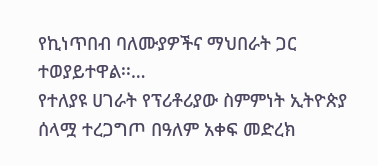የኪነጥበብ ባለሙያዎችና ማህበራት ጋር ተወያይተዋል፡፡…
የተለያዩ ሀገራት የፕሪቶሪያው ስምምነት ኢትዮጵያ ሰላሟ ተረጋግጦ በዓለም አቀፍ መድረክ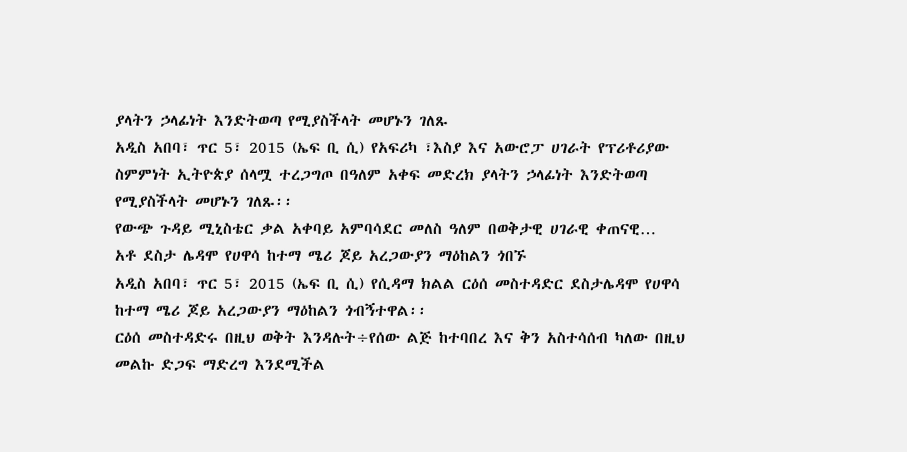ያላትን ኃላፊነት እንድትወጣ የሚያስችላት መሆኑን ገለጹ
አዲስ አበባ፣ ጥር 5፣ 2015 (ኤፍ ቢ ሲ) የአፍሪካ ፣እስያ እና አውሮፓ ሀገራት የፕሪቶሪያው ስምምነት ኢትዮጵያ ሰላሟ ተረጋግጦ በዓለም አቀፍ መድረክ ያላትን ኃላፊነት እንድትወጣ የሚያስችላት መሆኑን ገለጹ፡፡
የውጭ ጉዳይ ሚኒስቴር ቃል አቀባይ አምባሳደር መለስ ዓለም በወቅታዊ ሀገራዊ ቀጠናዊ…
አቶ ደስታ ሌዳሞ የሀዋሳ ከተማ ሜሪ ጆይ አረጋውያን ማዕከልን ጎበኙ
አዲስ አበባ፣ ጥር 5፣ 2015 (ኤፍ ቢ ሲ) የሲዳማ ክልል ርዕሰ መስተዳድር ደስታሌዳሞ የሀዋሳ ከተማ ሜሪ ጆይ አረጋውያን ማዕከልን ጎብኝተዋል፡፡
ርዕሰ መስተዳድሩ በዚህ ወቅት እንዳሉት÷የሰው ልጅ ከተባበረ እና ቅን አስተሳሰብ ካለው በዚህ መልኩ ድጋፍ ማድረግ እንደሚችል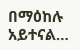በማዕከሉ አይተናል…